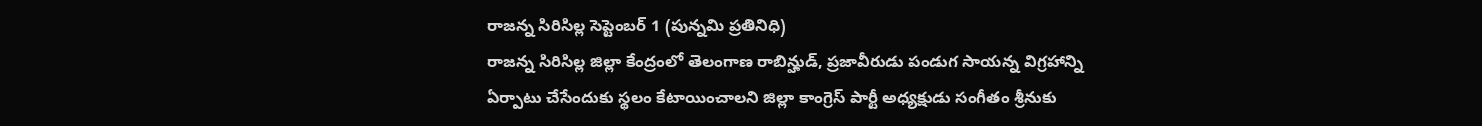రాజన్న సిరిసిల్ల సెప్టెంబర్ 1 (పున్నమి ప్రతినిధి)
రాజన్న సిరిసిల్ల జిల్లా కేంద్రంలో తెలంగాణ రాబిన్హుడ్, ప్రజావీరుడు పండుగ సాయన్న విగ్రహాన్ని ఏర్పాటు చేసేందుకు స్థలం కేటాయించాలని జిల్లా కాంగ్రెస్ పార్టీ అధ్యక్షుడు సంగీతం శ్రీనుకు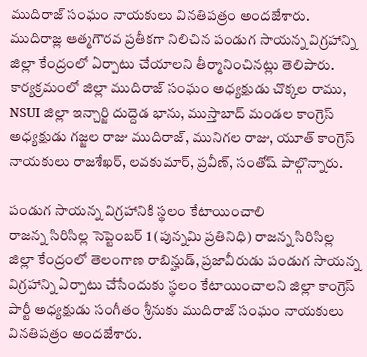ముదిరాజ్ సంఘం నాయకులు వినతిపత్రం అందజేశారు. ముదిరాజ్ల ఆత్మగౌరవ ప్రతీకగా నిలిచిన పండుగ సాయన్న విగ్రహాన్ని జిల్లా కేంద్రంలో ఏర్పాటు చేయాలని తీర్మానించినట్లు తెలిపారు. కార్యక్రమంలో జిల్లా ముదిరాజ్ సంఘం అధ్యక్షుడు చొక్కల రాము, NSUI జిల్లా ఇన్చార్జి దుద్దెడ భాను, ముస్తాబాద్ మండల కాంగ్రెస్ అధ్యక్షుడు గజ్జల రాజు ముదిరాజ్, మునిగల రాజు, యూత్ కాంగ్రెస్ నాయకులు రాజశేఖర్, లవకుమార్, ప్రవీణ్, సంతోష్ పాల్గొన్నారు.

పండుగ సాయన్న విగ్రహానికి స్థలం కేటాయించాలి
రాజన్న సిరిసిల్ల సెప్టెంబర్ 1 (పున్నమి ప్రతినిధి) రాజన్న సిరిసిల్ల జిల్లా కేంద్రంలో తెలంగాణ రాబిన్హుడ్, ప్రజావీరుడు పండుగ సాయన్న విగ్రహాన్ని ఏర్పాటు చేసేందుకు స్థలం కేటాయించాలని జిల్లా కాంగ్రెస్ పార్టీ అధ్యక్షుడు సంగీతం శ్రీనుకు ముదిరాజ్ సంఘం నాయకులు వినతిపత్రం అందజేశారు.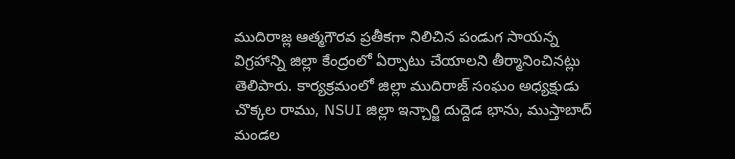ముదిరాజ్ల ఆత్మగౌరవ ప్రతీకగా నిలిచిన పండుగ సాయన్న విగ్రహాన్ని జిల్లా కేంద్రంలో ఏర్పాటు చేయాలని తీర్మానించినట్లు తెలిపారు. కార్యక్రమంలో జిల్లా ముదిరాజ్ సంఘం అధ్యక్షుడు చొక్కల రాము, NSUI జిల్లా ఇన్చార్జి దుద్దెడ భాను, ముస్తాబాద్ మండల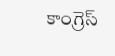కాంగ్రెస్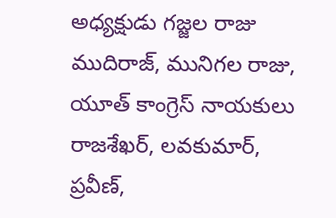అధ్యక్షుడు గజ్జల రాజు ముదిరాజ్, మునిగల రాజు, యూత్ కాంగ్రెస్ నాయకులు రాజశేఖర్, లవకుమార్, ప్రవీణ్,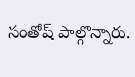సంతోష్ పాల్గొన్నారు.